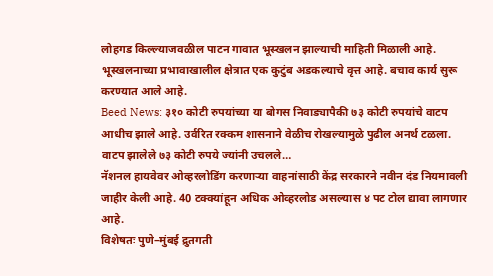लोहगड किल्ल्याजवळील पाटन गावात भूस्खलन झाल्याची माहिती मिळाली आहे. भूस्खलनाच्या प्रभावाखालील क्षेत्रात एक कुटुंब अडकल्याचे वृत्त आहे. बचाव कार्य सुरू करण्यात आले आहे.
Beed News: ३१० कोटी रुपयांच्या या बोगस निवाड्यापैकी ७३ कोटी रुपयांचे वाटप आधीच झाले आहे. उर्वरित रक्कम शासनाने वेळीच रोखल्यामुळे पुढील अनर्थ टळला. वाटप झालेले ७३ कोटी रुपये ज्यांनी उचलले…
नॅशनल हायवेवर ओव्हरलोडिंग करणाऱ्या वाहनांसाठी केंद्र सरकारने नवीन दंड नियमावली जाहीर केली आहे. 40 टक्क्यांहून अधिक ओव्हरलोड असल्यास ४ पट टोल द्यावा लागणार आहे.
विशेषतः पुणे–मुंबई द्रुतगती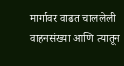मार्गावर वाढत चाललेली वाहनसंख्या आणि त्यातून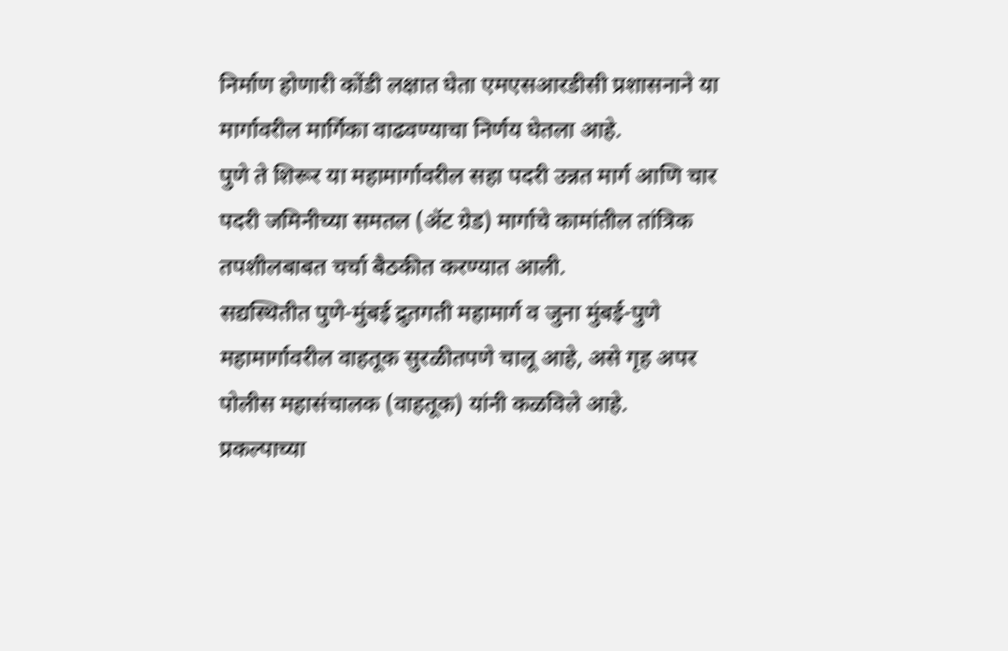निर्माण होणारी कोंडी लक्षात घेता एमएसआरडीसी प्रशासनाने या मार्गावरील मार्गिका वाढवण्याचा निर्णय घेतला आहे.
पुणे ते शिरूर या महामार्गावरील सहा पदरी उन्नत मार्ग आणि चार पदरी जमिनीच्या समतल (ॲट ग्रेड) मार्गाचे कामांतील तांत्रिक तपशीलबाबत चर्चा बैठकीत करण्यात आली.
सद्यस्थितीत पुणे-मुंबई द्रुतगती महामार्ग व जुना मुंबई-पुणे महामार्गावरील वाहतूक सुरळीतपणे चालू आहे, असे गृह अपर पोलीस महासंचालक (वाहतूक) यांनी कळविले आहे.
प्रकल्पाच्या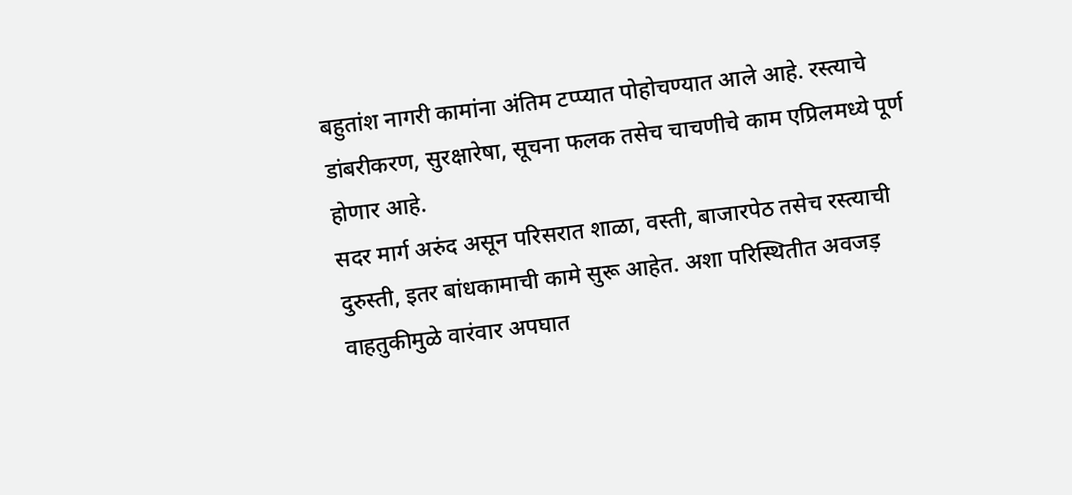बहुतांश नागरी कामांना अंतिम टप्प्यात पोहोचण्यात आले आहे. रस्त्याचे डांबरीकरण, सुरक्षारेषा, सूचना फलक तसेच चाचणीचे काम एप्रिलमध्ये पूर्ण होणार आहे.
सदर मार्ग अरुंद असून परिसरात शाळा, वस्ती, बाजारपेठ तसेच रस्त्याची दुरुस्ती, इतर बांधकामाची कामे सुरू आहेत. अशा परिस्थितीत अवजड़ वाहतुकीमुळे वारंवार अपघात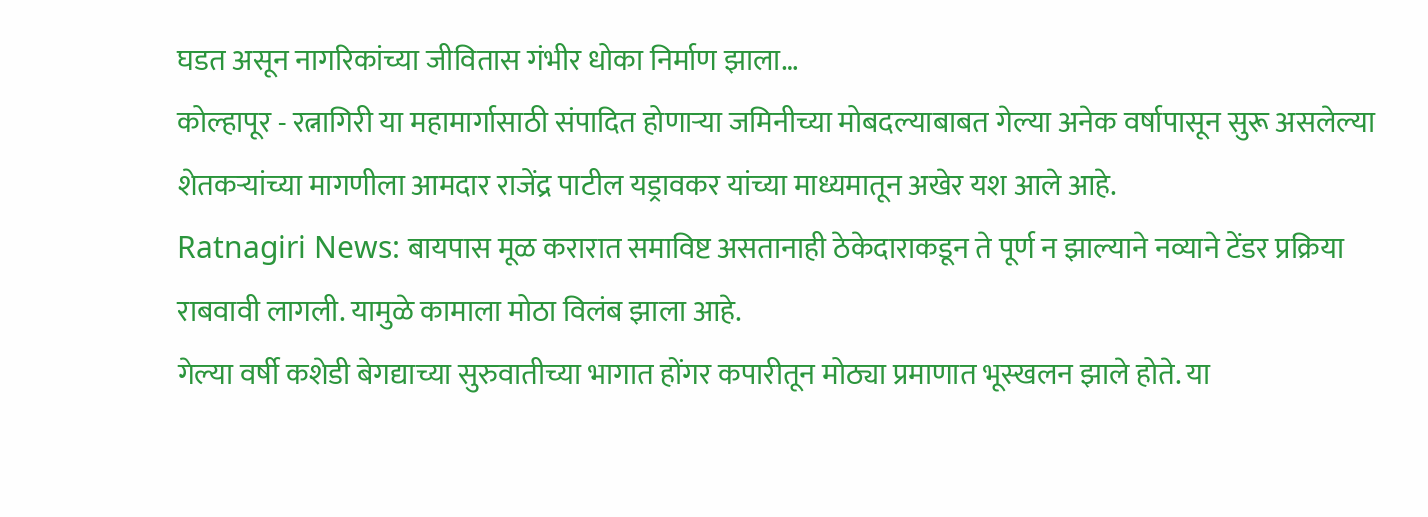घडत असून नागरिकांच्या जीवितास गंभीर धोका निर्माण झाला…
कोल्हापूर - रत्नागिरी या महामार्गासाठी संपादित होणाऱ्या जमिनीच्या मोबदल्याबाबत गेल्या अनेक वर्षापासून सुरू असलेल्या शेतकऱ्यांच्या मागणीला आमदार राजेंद्र पाटील यड्रावकर यांच्या माध्यमातून अखेर यश आले आहे.
Ratnagiri News: बायपास मूळ करारात समाविष्ट असतानाही ठेकेदाराकडून ते पूर्ण न झाल्याने नव्याने टेंडर प्रक्रिया राबवावी लागली. यामुळे कामाला मोठा विलंब झाला आहे.
गेल्या वर्षी कशेडी बेगद्याच्या सुरुवातीच्या भागात होंगर कपारीतून मोठ्या प्रमाणात भूस्खलन झाले होते. या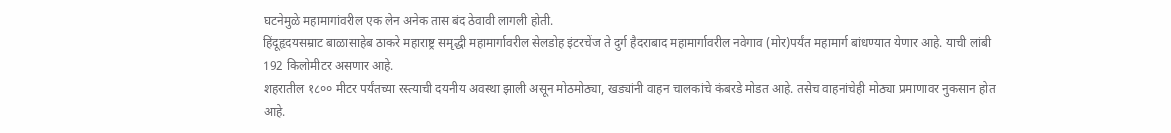घटनेमुळे महामागांवरील एक लेन अनेक तास बंद ठेवावी लागली होती.
हिंदूहृदयसम्राट बाळासाहेब ठाकरे महाराष्ट्र समृद्धी महामार्गावरील सेलडोह इंटरचेंज ते दुर्ग हैदराबाद महामार्गावरील नवेगाव (मोर)पर्यंत महामार्ग बांधण्यात येणार आहे. याची लांबी 192 किलोमीटर असणार आहे.
शहरातील १८०० मीटर पर्यंतच्या रस्त्याची दयनीय अवस्था झाली असून मोठमोठ्या, खड्यांनी वाहन चालकांचे कंबरडे मोडत आहे. तसेच वाहनांचेही मोठ्या प्रमाणावर नुकसान होत आहे.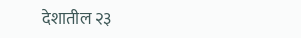देशातील २३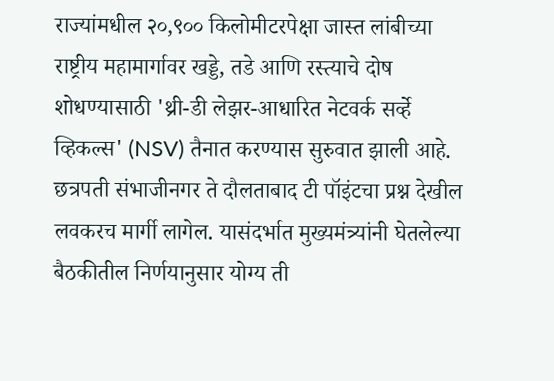राज्यांमधील २०,९०० किलोमीटरपेक्षा जास्त लांबीच्या राष्ट्रीय महामार्गावर खड्डे, तडे आणि रस्त्याचे दोष शोधण्यासाठी 'थ्री-डी लेझर-आधारित नेटवर्क सर्व्हे व्हिकल्स' (NSV) तैनात करण्यास सुरुवात झाली आहे.
छत्रपती संभाजीनगर ते दौलताबाद टी पॉइंटचा प्रश्न देखील लवकरच मार्गी लागेल. यासंदर्भात मुख्यमंत्र्यांनी घेतलेल्या बैठकीतील निर्णयानुसार योग्य ती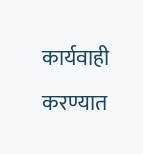कार्यवाही करण्यात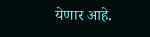येणार आहे.